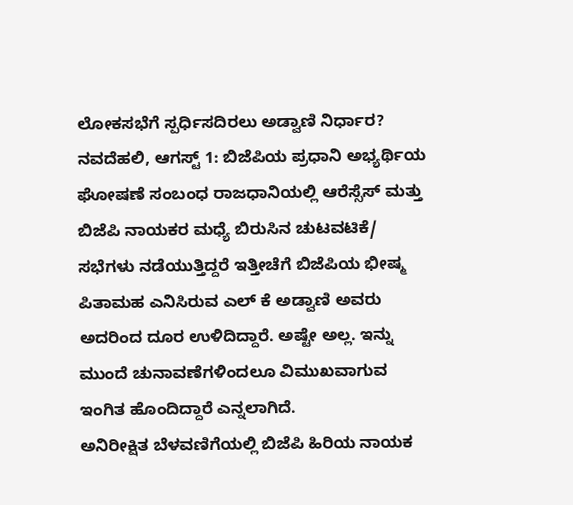ಲೋಕಸಭೆಗೆ ಸ್ಪರ್ಧಿಸದಿರಲು ಅಡ್ವಾಣಿ ನಿರ್ಧಾರ?
ನವದೆಹಲಿ, ಆಗಸ್ಟ್ 1: ಬಿಜೆಪಿಯ ಪ್ರಧಾನಿ ಅಭ್ಯರ್ಥಿಯ ಘೋಷಣೆ ಸಂಬಂಧ ರಾಜಧಾನಿಯಲ್ಲಿ ಆರೆಸ್ಸೆಸ್ ಮತ್ತು ಬಿಜೆಪಿ ನಾಯಕರ ಮಧ್ಯೆ ಬಿರುಸಿನ ಚುಟವಟಿಕೆ/ ಸಭೆಗಳು ನಡೆಯುತ್ತಿದ್ದರೆ ಇತ್ತೀಚೆಗೆ ಬಿಜೆಪಿಯ ಭೀಷ್ಮ ಪಿತಾಮಹ ಎನಿಸಿರುವ ಎಲ್ ಕೆ ಅಡ್ವಾಣಿ ಅವರು ಅದರಿಂದ ದೂರ ಉಳಿದಿದ್ದಾರೆ. ಅಷ್ಟೇ ಅಲ್ಲ. ಇನ್ನು ಮುಂದೆ ಚುನಾವಣೆಗಳಿಂದಲೂ ವಿಮುಖವಾಗುವ ಇಂಗಿತ ಹೊಂದಿದ್ದಾರೆ ಎನ್ನಲಾಗಿದೆ.
ಅನಿರೀಕ್ಷಿತ ಬೆಳವಣಿಗೆಯಲ್ಲಿ ಬಿಜೆಪಿ ಹಿರಿಯ ನಾಯಕ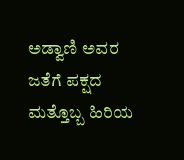ಅಡ್ವಾಣಿ ಅವರ ಜತೆಗೆ ಪಕ್ಷದ ಮತ್ತೊಬ್ಬ ಹಿರಿಯ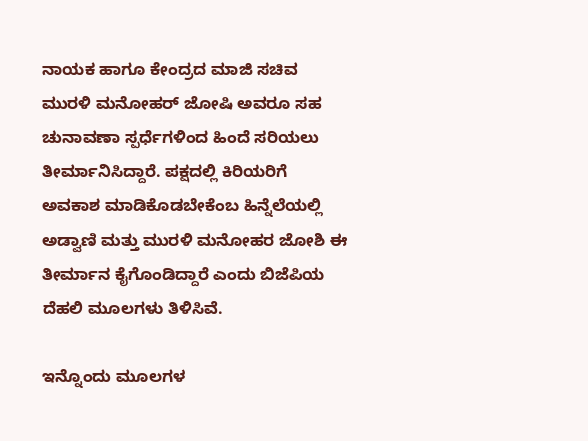ನಾಯಕ ಹಾಗೂ ಕೇಂದ್ರದ ಮಾಜಿ ಸಚಿವ ಮುರಳಿ ಮನೋಹರ್ ಜೋಷಿ ಅವರೂ ಸಹ ಚುನಾವಣಾ ಸ್ಪರ್ಧೆಗಳಿಂದ ಹಿಂದೆ ಸರಿಯಲು ತೀರ್ಮಾನಿಸಿದ್ದಾರೆ. ಪಕ್ಷದಲ್ಲಿ ಕಿರಿಯರಿಗೆ ಅವಕಾಶ ಮಾಡಿಕೊಡಬೇಕೆಂಬ ಹಿನ್ನೆಲೆಯಲ್ಲಿ ಅಡ್ವಾಣಿ ಮತ್ತು ಮುರಳಿ ಮನೋಹರ ಜೋಶಿ ಈ ತೀರ್ಮಾನ ಕೈಗೊಂಡಿದ್ದಾರೆ ಎಂದು ಬಿಜೆಪಿಯ ದೆಹಲಿ ಮೂಲಗಳು ತಿಳಿಸಿವೆ.

ಇನ್ನೊಂದು ಮೂಲಗಳ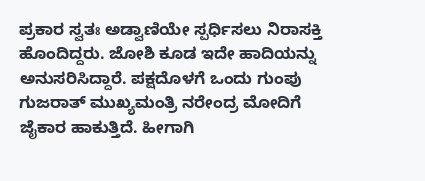ಪ್ರಕಾರ ಸ್ವತಃ ಅಡ್ವಾಣಿಯೇ ಸ್ಪರ್ಧಿಸಲು ನಿರಾಸಕ್ತಿ ಹೊಂದಿದ್ದರು. ಜೋಶಿ ಕೂಡ ಇದೇ ಹಾದಿಯನ್ನು ಅನುಸರಿಸಿದ್ದಾರೆ. ಪಕ್ಷದೊಳಗೆ ಒಂದು ಗುಂಪು ಗುಜರಾತ್ ಮುಖ್ಯಮಂತ್ರಿ ನರೇಂದ್ರ ಮೋದಿಗೆ ಜೈಕಾರ ಹಾಕುತ್ತಿದೆ. ಹೀಗಾಗಿ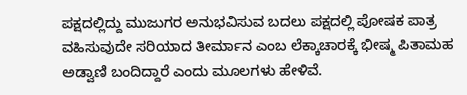ಪಕ್ಷದಲ್ಲಿದ್ದು ಮುಜುಗರ ಅನುಭವಿಸುವ ಬದಲು ಪಕ್ಷದಲ್ಲಿ ಪೋಷಕ ಪಾತ್ರ ವಹಿಸುವುದೇ ಸರಿಯಾದ ತೀರ್ಮಾನ ಎಂಬ ಲೆಕ್ಕಾಚಾರಕ್ಕೆ ಭೀಷ್ಮ ಪಿತಾಮಹ ಅಡ್ವಾಣಿ ಬಂದಿದ್ದಾರೆ ಎಂದು ಮೂಲಗಳು ಹೇಳಿವೆ.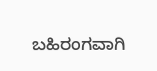ಬಹಿರಂಗವಾಗಿ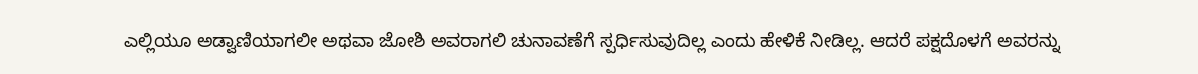ಎಲ್ಲಿಯೂ ಅಡ್ವಾಣಿಯಾಗಲೀ ಅಥವಾ ಜೋಶಿ ಅವರಾಗಲಿ ಚುನಾವಣೆಗೆ ಸ್ಪರ್ಧಿಸುವುದಿಲ್ಲ ಎಂದು ಹೇಳಿಕೆ ನೀಡಿಲ್ಲ. ಆದರೆ ಪಕ್ಷದೊಳಗೆ ಅವರನ್ನು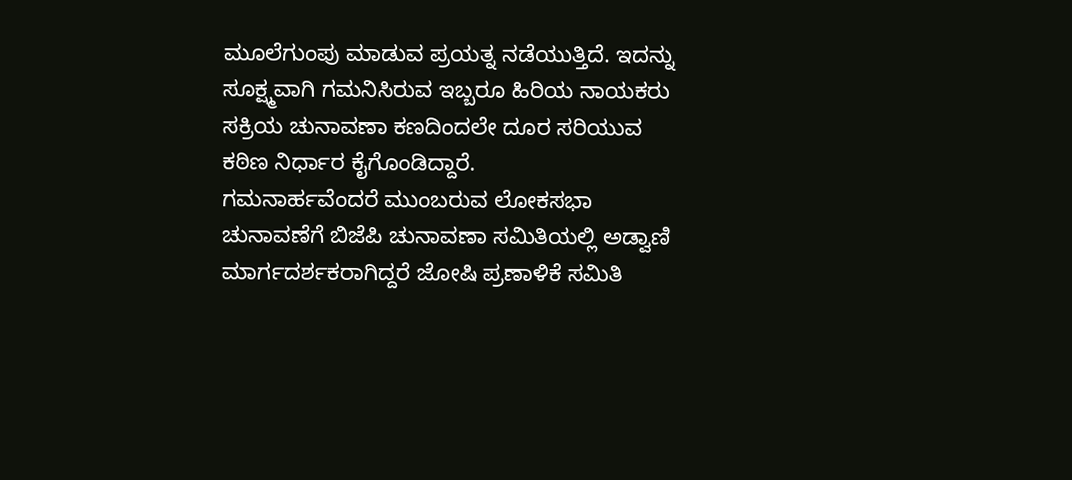ಮೂಲೆಗುಂಪು ಮಾಡುವ ಪ್ರಯತ್ನ ನಡೆಯುತ್ತಿದೆ. ಇದನ್ನು ಸೂಕ್ಷ್ಮವಾಗಿ ಗಮನಿಸಿರುವ ಇಬ್ಬರೂ ಹಿರಿಯ ನಾಯಕರು ಸಕ್ರಿಯ ಚುನಾವಣಾ ಕಣದಿಂದಲೇ ದೂರ ಸರಿಯುವ ಕಠಿಣ ನಿರ್ಧಾರ ಕೈಗೊಂಡಿದ್ದಾರೆ.
ಗಮನಾರ್ಹವೆಂದರೆ ಮುಂಬರುವ ಲೋಕಸಭಾ ಚುನಾವಣೆಗೆ ಬಿಜೆಪಿ ಚುನಾವಣಾ ಸಮಿತಿಯಲ್ಲಿ ಅಡ್ವಾಣಿ ಮಾರ್ಗದರ್ಶಕರಾಗಿದ್ದರೆ ಜೋಷಿ ಪ್ರಣಾಳಿಕೆ ಸಮಿತಿ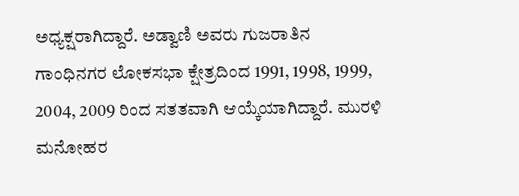ಅಧ್ಯಕ್ಷರಾಗಿದ್ದಾರೆ. ಅಡ್ವಾಣಿ ಅವರು ಗುಜರಾತಿನ ಗಾಂಧಿನಗರ ಲೋಕಸಭಾ ಕ್ಷೇತ್ರದಿಂದ 1991, 1998, 1999, 2004, 2009 ರಿಂದ ಸತತವಾಗಿ ಆಯ್ಕೆಯಾಗಿದ್ದಾರೆ. ಮುರಳಿ ಮನೋಹರ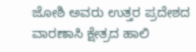ಜೋಶಿ ಅವರು ಉತ್ತರ ಪ್ರದೇಶದ ವಾರಣಾಸಿ ಕ್ಷೇತ್ರದ ಹಾಲಿ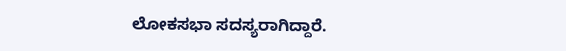ಲೋಕಸಭಾ ಸದಸ್ಯರಾಗಿದ್ದಾರೆ.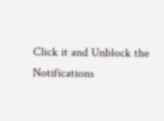Click it and Unblock the Notifications